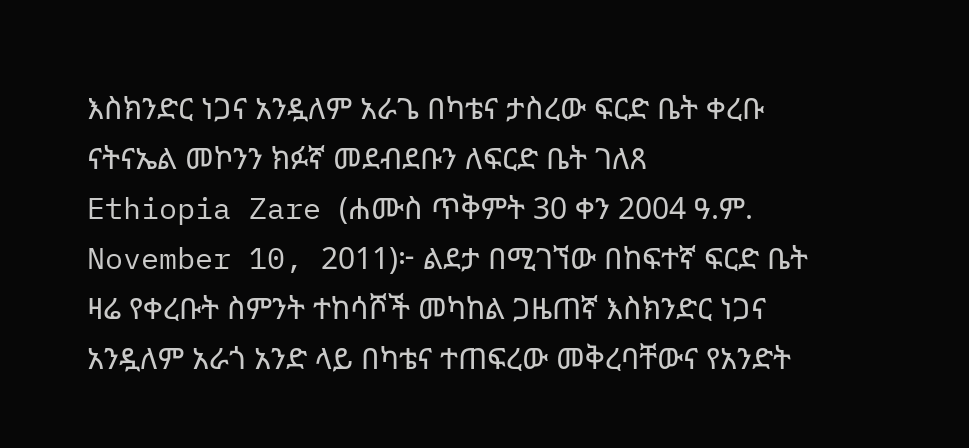እስክንድር ነጋና አንዷለም አራጌ በካቴና ታስረው ፍርድ ቤት ቀረቡ
ናትናኤል መኮንን ክፉኛ መደብደቡን ለፍርድ ቤት ገለጸ
Ethiopia Zare (ሐሙስ ጥቅምት 30 ቀን 2004 ዓ.ም. November 10, 2011)፦ ልደታ በሚገኘው በከፍተኛ ፍርድ ቤት ዛሬ የቀረቡት ስምንት ተከሳሾች መካከል ጋዜጠኛ እስክንድር ነጋና አንዷለም አራጎ አንድ ላይ በካቴና ተጠፍረው መቅረባቸውና የአንድት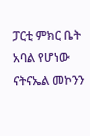ፓርቲ ምክር ቤት አባል የሆነው ናትናኤል መኮንን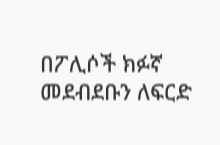በፖሊሶች ክፉኛ መደብደቡን ለፍርድ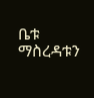ቤቱ ማስረዳቱን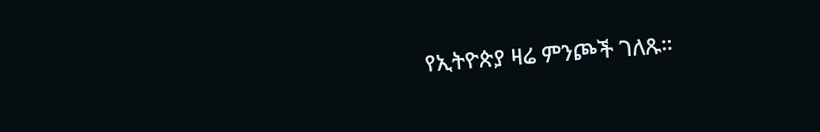የኢትዮጵያ ዛሬ ምንጮች ገለጹ።